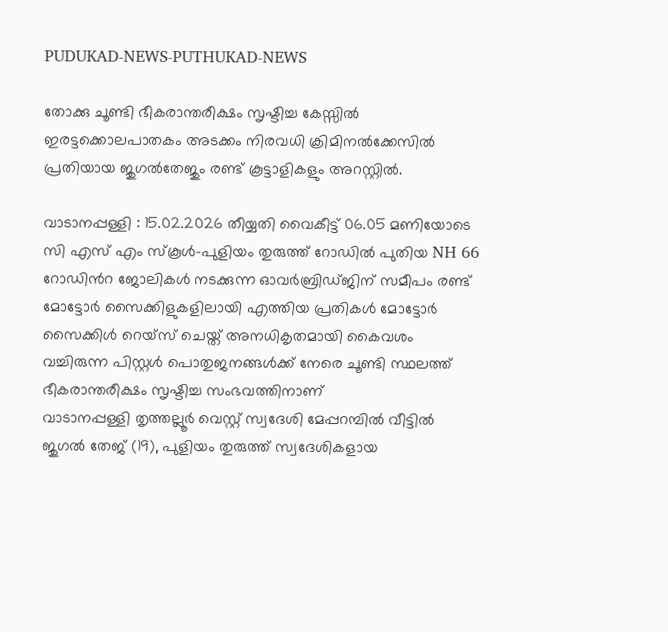PUDUKAD-NEWS-PUTHUKAD-NEWS

തോക്കു ചൂണ്ടി ഭീകരാന്തരീക്ഷം സൃഷ്ടിച്ച കേസ്സിൽ ഇരട്ടക്കൊലപാതകം അടക്കം നിരവധി ക്രിമിനൽക്കേസിൽ പ്രതിയായ ജുഗൽതേജും രണ്ട് കൂട്ടാളികളും അറസ്റ്റിൽ.

വാടാനപ്പള്ളി : 15.02.2026 തീയ്യതി വൈകീട്ട് 06.05 മണിയോടെ സി എസ് എം സ്കൂൾ-പുളിയം തുരുത്ത് റോഡിൽ പുതിയ NH 66 റോഡിൻറ ജോലികൾ നടക്കുന്ന ഓവർബ്രിഡ്‌ജിന് സമീപം രണ്ട് മോട്ടോർ സൈക്കിളുകളിലായി എത്തിയ പ്രതികൾ മോട്ടോർ സൈക്കിൾ റെയ്‌സ് ചെയ്ത് അനധികൃതമായി കൈവശം വച്ചിരുന്ന പിസ്റ്റൾ പൊതുജനങ്ങൾക്ക് നേരെ ചൂണ്ടി സ്ഥലത്ത് ഭീകരാന്തരീക്ഷം സൃഷ്ടിച്ച സംഭവത്തിനാണ്
വാടാനപ്പള്ളി തൃത്തല്ലൂർ വെസ്റ്റ് സ്വദേശി മേപ്പറമ്പിൽ വീട്ടിൽ ജുഗൽ തേജ് (19), പുളിയം തുരുത്ത് സ്വദേശികളായ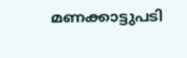മണക്കാട്ടുപടി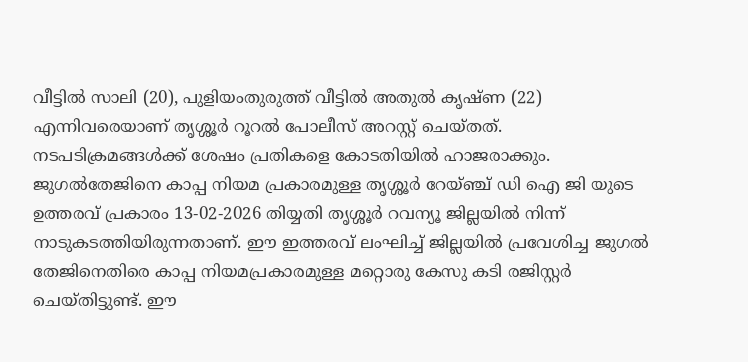വീട്ടിൽ സാലി (20), പുളിയംതുരുത്ത് വീട്ടിൽ അതുൽ കൃഷ്ണ (22) എന്നിവരെയാണ് തൃശ്ശൂർ റൂറൽ പോലീസ് അറസ്റ്റ് ചെയ്തത്. നടപടിക്രമങ്ങൾക്ക് ശേഷം പ്രതികളെ കോടതിയിൽ ഹാജരാക്കും.
ജുഗൽതേജിനെ കാപ്പ നിയമ പ്രകാരമുള്ള തൃശ്ശൂർ റേയ്ഞ്ച് ഡി ഐ ജി യുടെ ഉത്തരവ് പ്രകാരം 13-02-2026 തിയ്യതി തൃശ്ശൂർ റവന്യൂ ജില്ലയിൽ നിന്ന് നാടുകടത്തിയിരുന്നതാണ്. ഈ ഇത്തരവ് ലംഘിച്ച് ജില്ലയിൽ പ്രവേശിച്ച ജുഗൽ തേജിനെതിരെ കാപ്പ നിയമപ്രകാരമുള്ള മറ്റൊരു കേസു കടി രജിസ്റ്റർ ചെയ്തിട്ടുണ്ട്. ഈ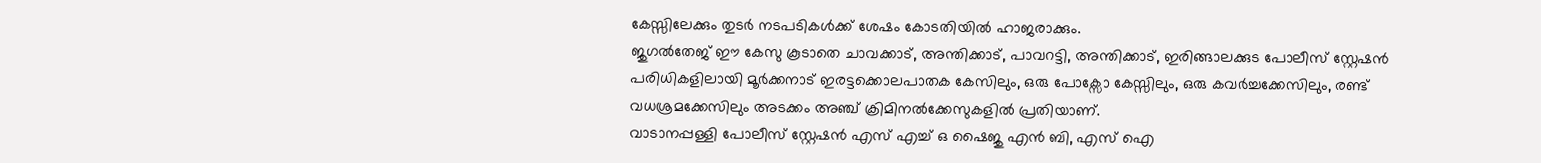കേസ്സിലേക്കും തുടർ നടപടികൾക്ക് ശേഷം കോടതിയിൽ ഹാജരാക്കും.
ജുഗൽതേജ് ഈ കേസു കൂടാതെ ചാവക്കാട്, അന്തിക്കാട്, പാവറട്ടി, അന്തിക്കാട്, ഇരിങ്ങാലക്കുട പോലീസ് സ്റ്റേഷൻ പരിധികളിലായി മൂർക്കനാട് ഇരട്ടക്കൊലപാതക കേസിലും, ഒരു പോക്സോ കേസ്സിലും, ഒരു കവർച്ചക്കേസിലും, രണ്ട് വധശ്രമക്കേസിലും അടക്കം അഞ്ച് ക്രിമിനൽക്കേസുകളിൽ പ്രതിയാണ്.
വാടാനപ്പള്ളി പോലീസ് സ്റ്റേഷൻ എസ് എച്ച് ഒ ഷൈജു എൻ ബി, എസ് ഐ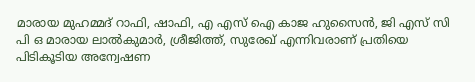മാരായ മുഹമ്മദ് റാഫി, ഷാഫി, എ എസ് ഐ കാജ ഹുസൈൻ, ജി എസ് സി പി ഒ മാരായ ലാൽകുമാർ, ശ്രീജിത്ത്, സുരേഖ് എന്നിവരാണ് പ്രതിയെ പിടികൂടിയ അന്വേഷണ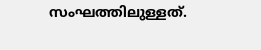സംഘത്തിലുള്ളത്.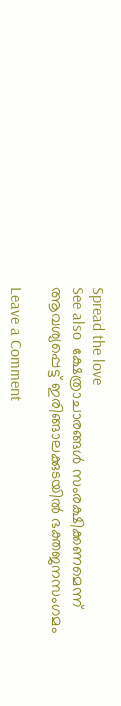Spread the love
See also  ക്ഷേത്രാചാരങ്ങൾ സംരക്ഷിക്കണമെന്ന് ആവശ്യപ്പെട്ട് ഇരിങ്ങാലക്കുടയിൽ ഭക്തജനസംഗമം

Leave a Comment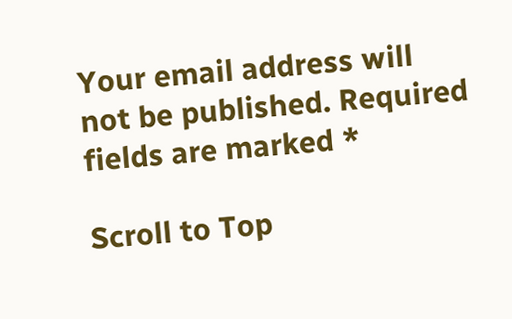Your email address will not be published. Required fields are marked *

Scroll to Top